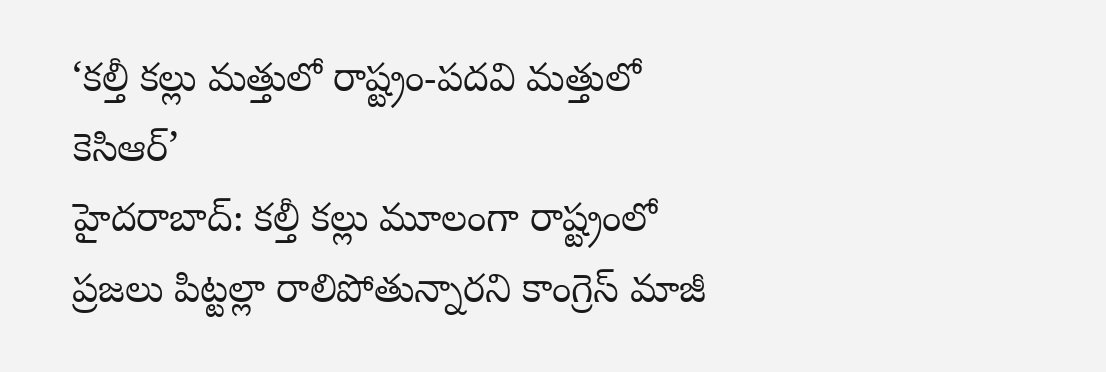‘కల్తీ కల్లు మత్తులో రాష్ట్రం-పదవి మత్తులో కెసిఆర్’
హైదరాబాద్: కల్తీ కల్లు మూలంగా రాష్ట్రంలో ప్రజలు పిట్టల్లా రాలిపోతున్నారని కాంగ్రెస్ మాజీ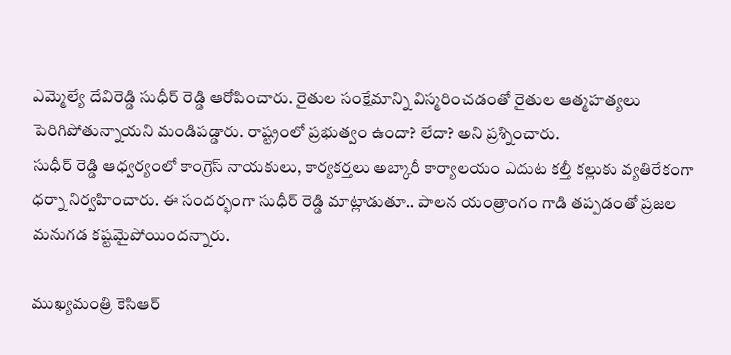ఎమ్మెల్యే దేవిరెడ్డి సుధీర్ రెడ్డి ఆరోపించారు. రైతుల సంక్షేమాన్ని విస్మరించడంతో రైతుల ఆత్మహత్యలు పెరిగిపోతున్నాయని మండిపడ్డారు. రాష్ట్రంలో ప్రభుత్వం ఉందా? లేదా? అని ప్రశ్నించారు.
సుధీర్ రెడ్డి ఆధ్వర్యంలో కాంగ్రెస్ నాయకులు, కార్యకర్తలు అబ్కారీ కార్యాలయం ఎదుట కల్తీ కల్లుకు వ్యతిరేకంగా ధర్నా నిర్వహించారు. ఈ సందర్భంగా సుధీర్ రెడ్డి మాట్లాడుతూ.. పాలన యంత్రాంగం గాడి తప్పడంతో ప్రజల మనుగడ కష్టమైపోయిందన్నారు.

ముఖ్యమంత్రి కెసిఆర్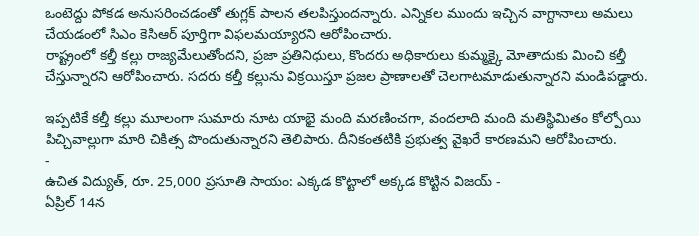ఒంటెద్దు పోకడ అనుసరించడంతో తుగ్లక్ పాలన తలపిస్తుందన్నారు. ఎన్నికల ముందు ఇచ్చిన వాగ్దానాలు అమలు చేయడంలో సిఎం కెసిఆర్ పూర్తిగా విఫలమయ్యారని ఆరోపించారు.
రాష్ట్రంలో కల్తీ కల్లు రాజ్యమేలుతోందని, ప్రజా ప్రతినిధులు, కొందరు అధికారులు కుమ్మక్కై మోతాదుకు మించి కల్తీ చేస్తున్నారని ఆరోపించారు. సదరు కల్తీ కల్లును విక్రయిస్తూ ప్రజల ప్రాణాలతో చెలగాటమాడుతున్నారని మండిపడ్డారు.

ఇప్పటికే కల్తీ కల్లు మూలంగా సుమారు నూట యాభై మంది మరణించగా, వందలాది మంది మతిస్థిమితం కోల్పోయి పిచ్చివాల్లుగా మారి చికిత్స పొందుతున్నారని తెలిపారు. దీనికంతటికి ప్రభుత్వ వైఖరే కారణమని ఆరోపించారు.
-
ఉచిత విద్యుత్, రూ. 25,000 ప్రసూతి సాయం: ఎక్కడ కొట్టాలో అక్కడ కొట్టిన విజయ్ -
ఏప్రిల్ 14న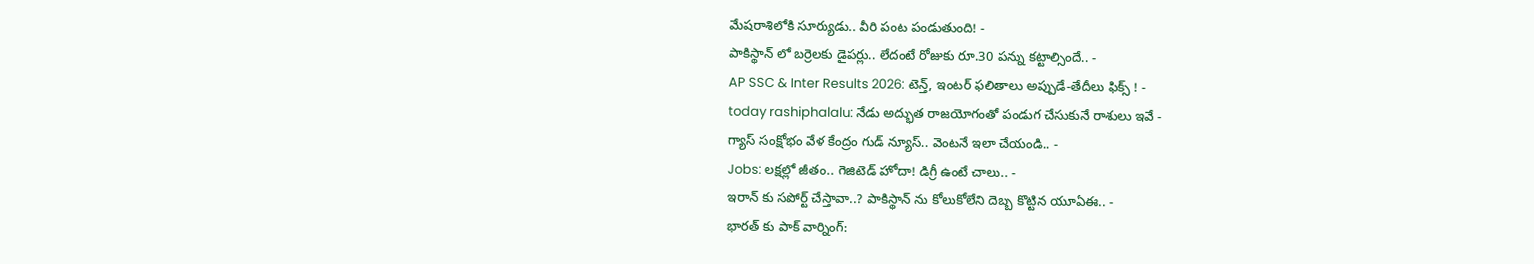మేషరాశిలోకి సూర్యుడు.. వీరి పంట పండుతుంది! -
పాకిస్థాన్ లో బర్రెలకు డైపర్లు.. లేదంటే రోజుకు రూ.30 పన్ను కట్టాల్సిందే.. -
AP SSC & Inter Results 2026: టెన్త్, ఇంటర్ ఫలితాలు అప్పుడే-తేదీలు ఫిక్స్ ! -
today rashiphalalu: నేడు అద్భుత రాజయోగంతో పండుగ చేసుకునే రాశులు ఇవే -
గ్యాస్ సంక్షోభం వేళ కేంద్రం గుడ్ న్యూస్.. వెంటనే ఇలా చేయండి.. -
Jobs: లక్షల్లో జీతం.. గెజిటెడ్ హోదా! డిగ్రీ ఉంటే చాలు.. -
ఇరాన్ కు సపోర్ట్ చేస్తావా..? పాకిస్థాన్ ను కోలుకోలేని దెబ్బ కొట్టిన యూఏఈ.. -
భారత్ కు పాక్ వార్నింగ్: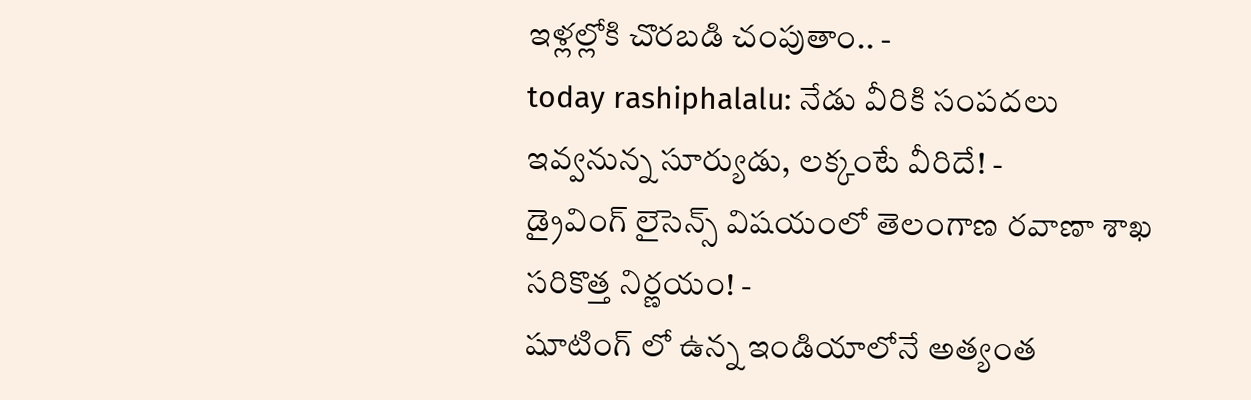ఇళ్లల్లోకి చొరబడి చంపుతాం.. -
today rashiphalalu: నేడు వీరికి సంపదలు ఇవ్వనున్న సూర్యుడు, లక్కంటే వీరిదే! -
డ్రైవింగ్ లైసెన్స్ విషయంలో తెలంగాణ రవాణా శాఖ సరికొత్త నిర్ణయం! -
షూటింగ్ లో ఉన్న ఇండియాలోనే అత్యంత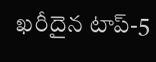ఖరీదైన టాప్-5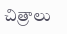చిత్రాలు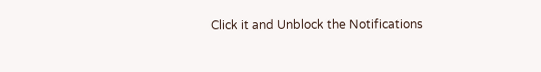Click it and Unblock the Notifications